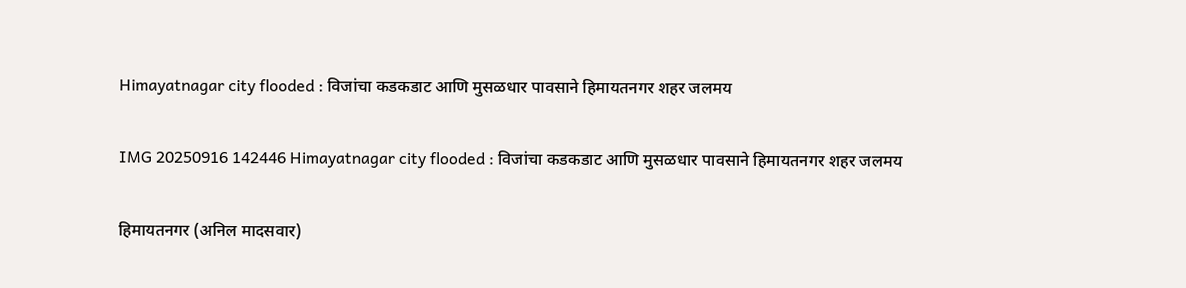Himayatnagar city flooded : विजांचा कडकडाट आणि मुसळधार पावसाने हिमायतनगर शहर जलमय

IMG 20250916 142446 Himayatnagar city flooded : विजांचा कडकडाट आणि मुसळधार पावसाने हिमायतनगर शहर जलमय

हिमायतनगर (अनिल मादसवार)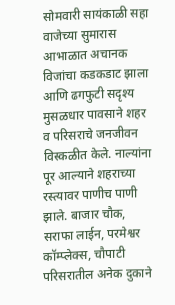सोमवारी सायंकाळी सहा वाजेच्या सुमारास आभाळात अचानक विजांचा कडकडाट झाला आणि ढगफुटी सदृश्य मुसळधार पावसाने शहर व परिसराचे जनजीवन विस्कळीत केले. नाल्यांना पूर आल्याने शहराच्या रस्त्यावर पाणीच पाणी झाले. बाजार चौक, सराफा लाईन, परमेश्वर कॉम्प्लेक्स, चौपाटी परिसरातील अनेक दुकाने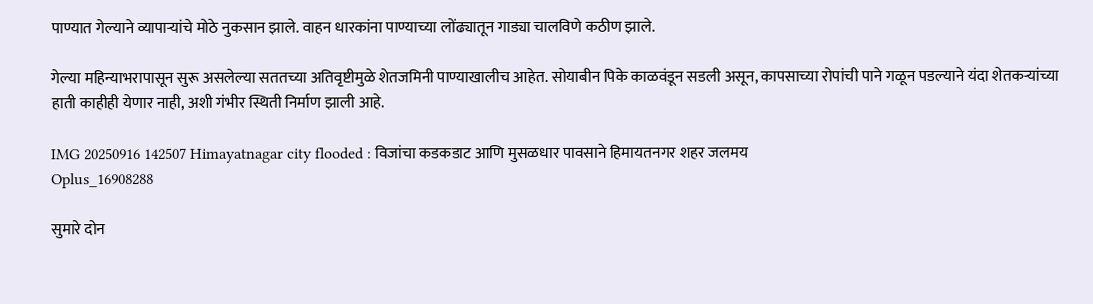पाण्यात गेल्याने व्यापाऱ्यांचे मोठे नुकसान झाले. वाहन धारकांना पाण्याच्या लोंढ्यातून गाड्या चालविणे कठीण झाले.

गेल्या महिन्याभरापासून सुरू असलेल्या सततच्या अतिवृष्टीमुळे शेतजमिनी पाण्याखालीच आहेत. सोयाबीन पिके काळवंडून सडली असून, कापसाच्या रोपांची पाने गळून पडल्याने यंदा शेतकऱ्यांच्या हाती काहीही येणार नाही, अशी गंभीर स्थिती निर्माण झाली आहे.

IMG 20250916 142507 Himayatnagar city flooded : विजांचा कडकडाट आणि मुसळधार पावसाने हिमायतनगर शहर जलमय
Oplus_16908288

सुमारे दोन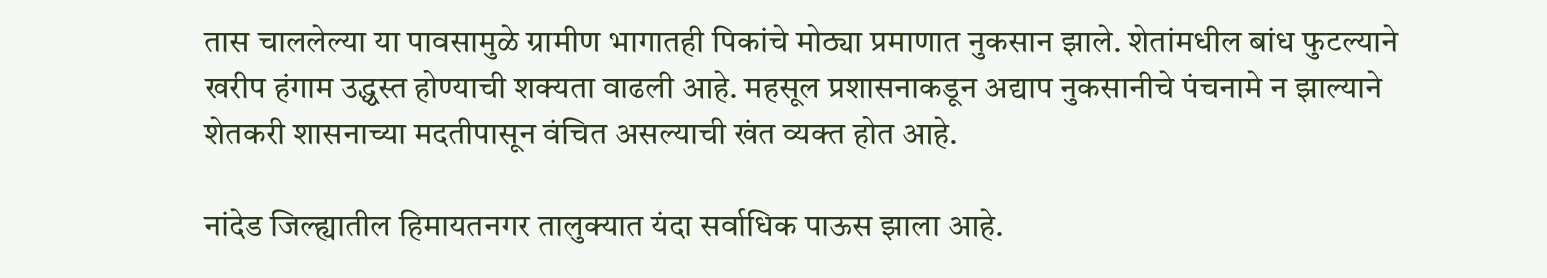तास चाललेल्या या पावसामुळे ग्रामीण भागातही पिकांचे मोठ्या प्रमाणात नुकसान झाले. शेतांमधील बांध फुटल्याने खरीप हंगाम उद्ध्वस्त होण्याची शक्यता वाढली आहे. महसूल प्रशासनाकडून अद्याप नुकसानीचे पंचनामे न झाल्याने शेतकरी शासनाच्या मदतीपासून वंचित असल्याची खंत व्यक्त होत आहे.

नांदेड जिल्ह्यातील हिमायतनगर तालुक्यात यंदा सर्वाधिक पाऊस झाला आहे.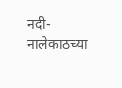नदी-नालेकाठच्या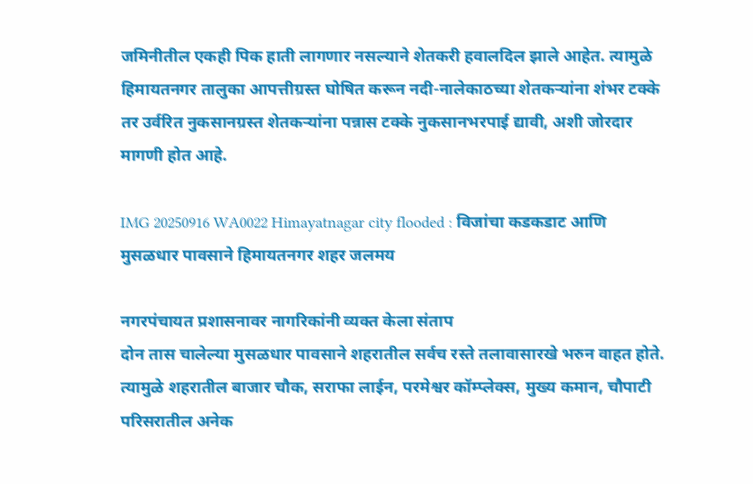जमिनीतील एकही पिक हाती लागणार नसल्याने शेतकरी हवालदिल झाले आहेत. त्यामुळे हिमायतनगर तालुका आपत्तीग्रस्त घोषित करून नदी-नालेकाठच्या शेतकऱ्यांना शंभर टक्के तर उर्वरित नुकसानग्रस्त शेतकऱ्यांना पन्नास टक्के नुकसानभरपाई द्यावी, अशी जोरदार मागणी होत आहे.

IMG 20250916 WA0022 Himayatnagar city flooded : विजांचा कडकडाट आणि मुसळधार पावसाने हिमायतनगर शहर जलमय

नगरपंचायत प्रशासनावर नागरिकांनी व्यक्त केला संताप
दोन तास चालेल्या मुसळधार पावसाने शहरातील सर्वच रस्ते तलावासारखे भरुन वाहत होते. त्यामुळे शहरातील बाजार चौक, सराफा लाईन, परमेश्वर कॉम्प्लेक्स, मुख्य कमान, चौपाटी परिसरातील अनेक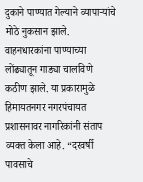दुकाने पाण्यात गेल्याने व्यापाऱ्यांचे मोठे नुकसान झाले. वाहनधारकांना पाण्याच्या लोंढ्यातून गाड्या चालविणे कठीण झाले. या प्रकारामुळे हिमायतनगर नगरपंचायत प्रशासनावर नागरिकांनी संताप व्यक्त केला आहे. “दरवर्षी पावसाचे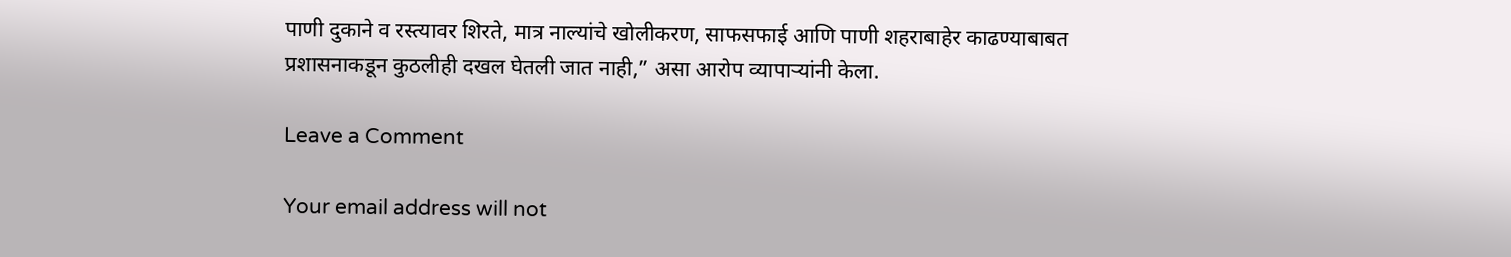पाणी दुकाने व रस्त्यावर शिरते, मात्र नाल्यांचे खोलीकरण, साफसफाई आणि पाणी शहराबाहेर काढण्याबाबत प्रशासनाकडून कुठलीही दखल घेतली जात नाही,” असा आरोप व्यापाऱ्यांनी केला.

Leave a Comment

Your email address will not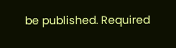be published. Required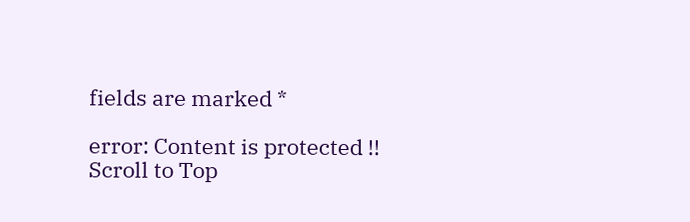fields are marked *

error: Content is protected !!
Scroll to Top